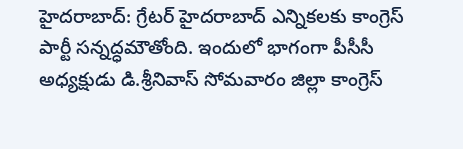హైదరాబాద్: గ్రేటర్ హైదరాబాద్ ఎన్నికలకు కాంగ్రెస్ పార్టీ సన్నద్ధమౌతోంది. ఇందులో భాగంగా పీసీసీ అధ్యక్షుడు డి.శ్రీనివాస్ సోమవారం జిల్లా కాంగ్రెస్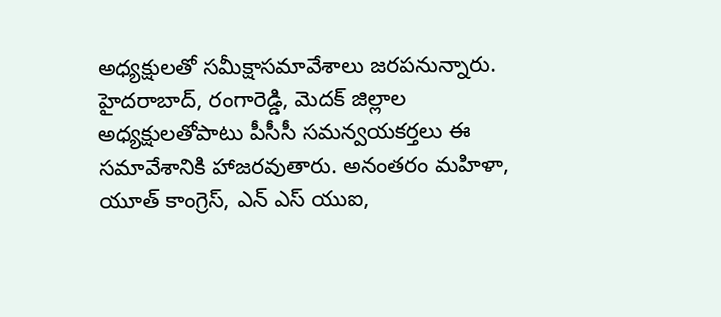అధ్యక్షులతో సమీక్షాసమావేశాలు జరపనున్నారు. హైదరాబాద్, రంగారెడ్డి, మెదక్ జిల్లాల అధ్యక్షులతోపాటు పీసీసీ సమన్వయకర్తలు ఈ సమావేశానికి హాజరవుతారు. అనంతరం మహిళా, యూత్ కాంగ్రెస్, ఎన్ ఎస్ యుఐ,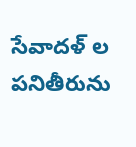సేవాదళ్ ల పనితీరును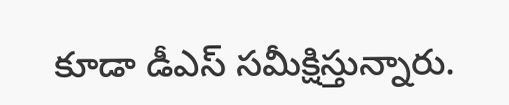కూడా డీఎస్ సమీక్షిస్తున్నారు.